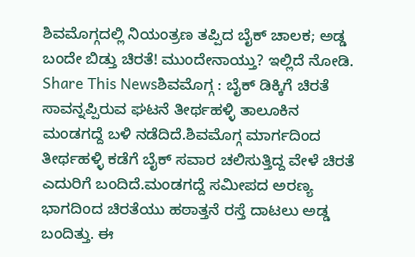ಶಿವಮೊಗ್ಗದಲ್ಲಿ ನಿಯಂತ್ರಣ ತಪ್ಪಿದ ಬೈಕ್ ಚಾಲಕ; ಅಡ್ಡ ಬಂದೇ ಬಿಡ್ತು ಚಿರತೆ! ಮುಂದೇನಾಯ್ತು? ಇಲ್ಲಿದೆ ನೋಡಿ.
Share This Newsಶಿವಮೊಗ್ಗ : ಬೈಕ್ ಡಿಕ್ಕಿಗೆ ಚಿರತೆ ಸಾವನ್ನಪ್ಪಿರುವ ಘಟನೆ ತೀರ್ಥಹಳ್ಳಿ ತಾಲೂಕಿನ ಮಂಡಗದ್ದೆ ಬಳಿ ನಡೆದಿದೆ.ಶಿವಮೊಗ್ಗ ಮಾರ್ಗದಿಂದ ತೀರ್ಥಹಳ್ಳಿ ಕಡೆಗೆ ಬೈಕ್ ಸವಾರ ಚಲಿಸುತ್ತಿದ್ದ ವೇಳೆ ಚಿರತೆ ಎದುರಿಗೆ ಬಂದಿದೆ.ಮಂಡಗದ್ದೆ ಸಮೀಪದ ಅರಣ್ಯ ಭಾಗದಿಂದ ಚಿರತೆಯು ಹಠಾತ್ತನೆ ರಸ್ತೆ ದಾಟಲು ಅಡ್ಡ ಬಂದಿತ್ತು. ಈ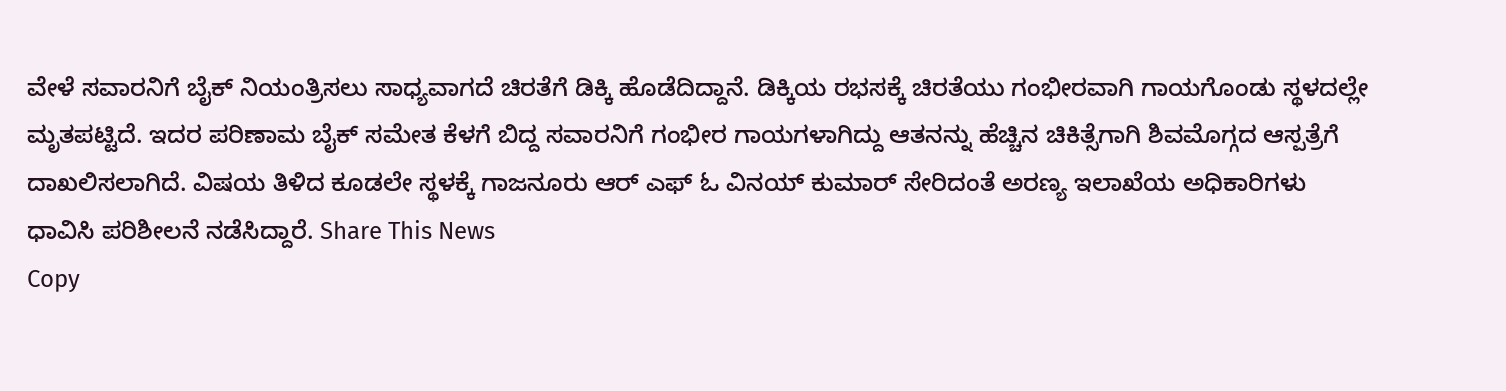ವೇಳೆ ಸವಾರನಿಗೆ ಬೈಕ್ ನಿಯಂತ್ರಿಸಲು ಸಾಧ್ಯವಾಗದೆ ಚಿರತೆಗೆ ಡಿಕ್ಕಿ ಹೊಡೆದಿದ್ದಾನೆ. ಡಿಕ್ಕಿಯ ರಭಸಕ್ಕೆ ಚಿರತೆಯು ಗಂಭೀರವಾಗಿ ಗಾಯಗೊಂಡು ಸ್ಥಳದಲ್ಲೇ ಮೃತಪಟ್ಟಿದೆ. ಇದರ ಪರಿಣಾಮ ಬೈಕ್ ಸಮೇತ ಕೆಳಗೆ ಬಿದ್ದ ಸವಾರನಿಗೆ ಗಂಭೀರ ಗಾಯಗಳಾಗಿದ್ದು ಆತನನ್ನು ಹೆಚ್ಚಿನ ಚಿಕಿತ್ಸೆಗಾಗಿ ಶಿವಮೊಗ್ಗದ ಆಸ್ಪತ್ರೆಗೆ ದಾಖಲಿಸಲಾಗಿದೆ. ವಿಷಯ ತಿಳಿದ ಕೂಡಲೇ ಸ್ಥಳಕ್ಕೆ ಗಾಜನೂರು ಆರ್ ಎಫ್ ಓ ವಿನಯ್ ಕುಮಾರ್ ಸೇರಿದಂತೆ ಅರಣ್ಯ ಇಲಾಖೆಯ ಅಧಿಕಾರಿಗಳು ಧಾವಿಸಿ ಪರಿಶೀಲನೆ ನಡೆಸಿದ್ದಾರೆ. Share This News
Copy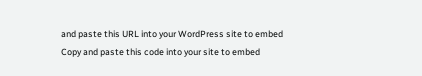and paste this URL into your WordPress site to embed
Copy and paste this code into your site to embed